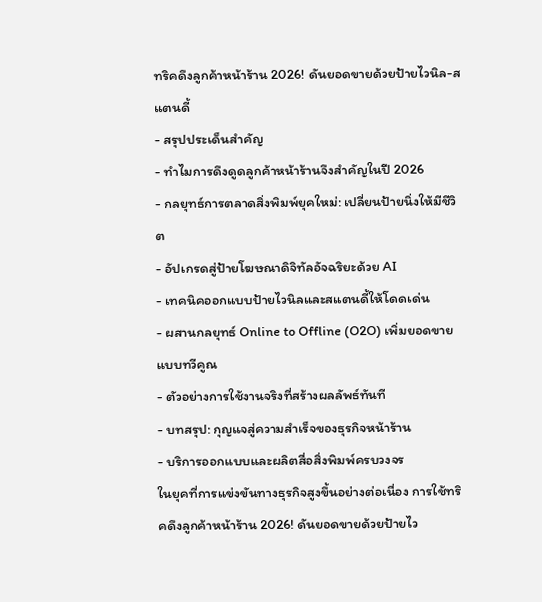ทริคดึงลูกค้าหน้าร้าน 2026! ดันยอดขายด้วยป้ายไวนิล-สแตนดี้
- สรุปประเด็นสำคัญ
- ทำไมการดึงดูดลูกค้าหน้าร้านจึงสำคัญในปี 2026
- กลยุทธ์การตลาดสิ่งพิมพ์ยุคใหม่: เปลี่ยนป้ายนิ่งให้มีชีวิต
- อัปเกรดสู่ป้ายโฆษณาดิจิทัลอัจฉริยะด้วย AI
- เทคนิคออกแบบป้ายไวนิลและสแตนดี้ให้โดดเด่น
- ผสานกลยุทธ์ Online to Offline (O2O) เพิ่มยอดขายแบบทวีคูณ
- ตัวอย่างการใช้งานจริงที่สร้างผลลัพธ์ทันที
- บทสรุป: กุญแจสู่ความสำเร็จของธุรกิจหน้าร้าน
- บริการออกแบบและผลิตสื่อสิ่งพิมพ์ครบวงจร
ในยุคที่การแข่งขันทางธุรกิจสูงขึ้นอย่างต่อเนื่อง การใช้ทริคดึงลูกค้าหน้าร้าน 2026! ดันยอดขายด้วยป้ายไว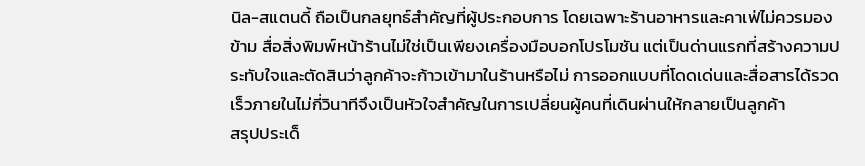นิล-สแตนดี้ ถือเป็นกลยุทธ์สำคัญที่ผู้ประกอบการ โดยเฉพาะร้านอาหารและคาเฟ่ไม่ควรมองข้าม สื่อสิ่งพิมพ์หน้าร้านไม่ใช่เป็นเพียงเครื่องมือบอกโปรโมชัน แต่เป็นด่านแรกที่สร้างความประทับใจและตัดสินว่าลูกค้าจะก้าวเข้ามาในร้านหรือไม่ การออกแบบที่โดดเด่นและสื่อสารได้รวดเร็วภายในไม่กี่วินาทีจึงเป็นหัวใจสำคัญในการเปลี่ยนผู้คนที่เดินผ่านให้กลายเป็นลูกค้า
สรุปประเด็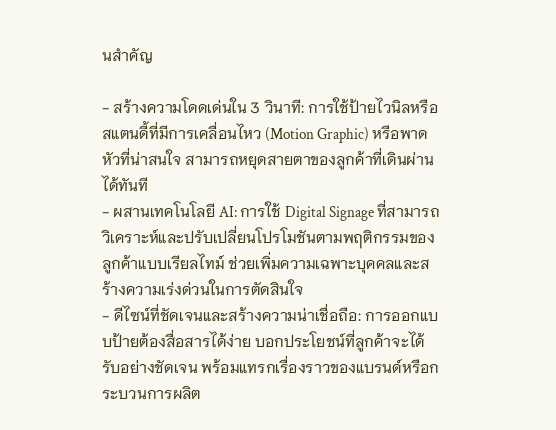นสำคัญ

- สร้างความโดดเด่นใน 3 วินาที: การใช้ป้ายไวนิลหรือสแตนดี้ที่มีการเคลื่อนไหว (Motion Graphic) หรือพาดหัวที่น่าสนใจ สามารถหยุดสายตาของลูกค้าที่เดินผ่านได้ทันที
- ผสานเทคโนโลยี AI: การใช้ Digital Signage ที่สามารถวิเคราะห์และปรับเปลี่ยนโปรโมชันตามพฤติกรรมของลูกค้าแบบเรียลไทม์ ช่วยเพิ่มความเฉพาะบุคคลและสร้างความเร่งด่วนในการตัดสินใจ
- ดีไซน์ที่ชัดเจนและสร้างความน่าเชื่อถือ: การออกแบบป้ายต้องสื่อสารได้ง่าย บอกประโยชน์ที่ลูกค้าจะได้รับอย่างชัดเจน พร้อมแทรกเรื่องราวของแบรนด์หรือกระบวนการผลิต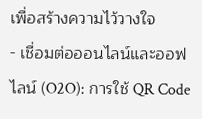เพื่อสร้างความไว้วางใจ
- เชื่อมต่อออนไลน์และออฟไลน์ (O2O): การใช้ QR Code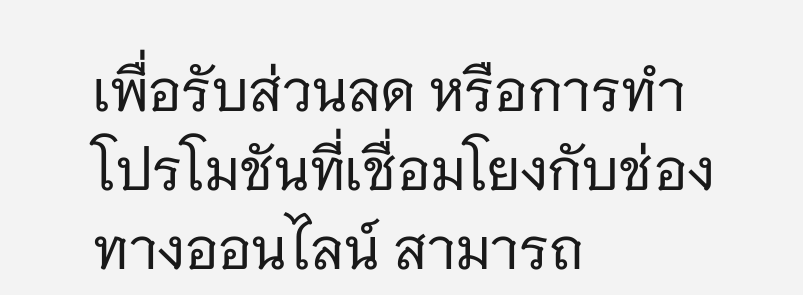เพื่อรับส่วนลด หรือการทำโปรโมชันที่เชื่อมโยงกับช่องทางออนไลน์ สามารถ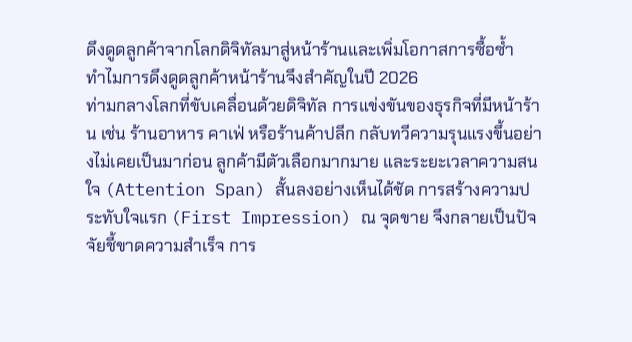ดึงดูดลูกค้าจากโลกดิจิทัลมาสู่หน้าร้านและเพิ่มโอกาสการซื้อซ้ำ
ทำไมการดึงดูดลูกค้าหน้าร้านจึงสำคัญในปี 2026
ท่ามกลางโลกที่ขับเคลื่อนด้วยดิจิทัล การแข่งขันของธุรกิจที่มีหน้าร้าน เช่น ร้านอาหาร คาเฟ่ หรือร้านค้าปลีก กลับทวีความรุนแรงขึ้นอย่างไม่เคยเป็นมาก่อน ลูกค้ามีตัวเลือกมากมาย และระยะเวลาความสนใจ (Attention Span) สั้นลงอย่างเห็นได้ชัด การสร้างความประทับใจแรก (First Impression) ณ จุดขาย จึงกลายเป็นปัจจัยชี้ขาดความสำเร็จ การ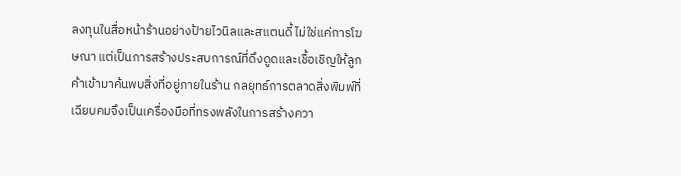ลงทุนในสื่อหน้าร้านอย่างป้ายไวนิลและสแตนดี้ ไม่ใช่แค่การโฆษณา แต่เป็นการสร้างประสบการณ์ที่ดึงดูดและเชื้อเชิญให้ลูกค้าเข้ามาค้นพบสิ่งที่อยู่ภายในร้าน กลยุทธ์การตลาดสิ่งพิมพ์ที่เฉียบคมจึงเป็นเครื่องมือที่ทรงพลังในการสร้างควา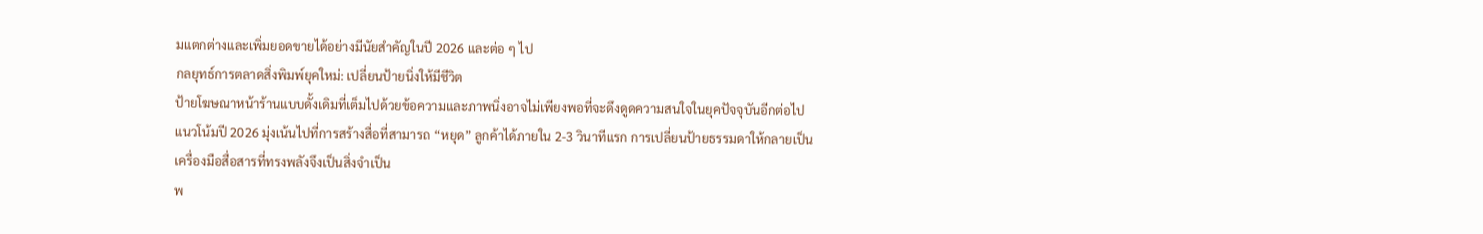มแตกต่างและเพิ่มยอดขายได้อย่างมีนัยสำคัญในปี 2026 และต่อ ๆ ไป
กลยุทธ์การตลาดสิ่งพิมพ์ยุคใหม่: เปลี่ยนป้ายนิ่งให้มีชีวิต
ป้ายโฆษณาหน้าร้านแบบดั้งเดิมที่เต็มไปด้วยข้อความและภาพนิ่งอาจไม่เพียงพอที่จะดึงดูดความสนใจในยุคปัจจุบันอีกต่อไป แนวโน้มปี 2026 มุ่งเน้นไปที่การสร้างสื่อที่สามารถ “หยุด” ลูกค้าได้ภายใน 2-3 วินาทีแรก การเปลี่ยนป้ายธรรมดาให้กลายเป็นเครื่องมือสื่อสารที่ทรงพลังจึงเป็นสิ่งจำเป็น
พ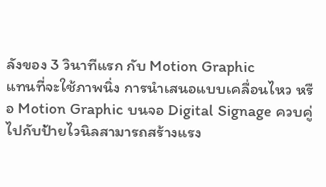ลังของ 3 วินาทีแรก กับ Motion Graphic
แทนที่จะใช้ภาพนิ่ง การนำเสนอแบบเคลื่อนไหว หรือ Motion Graphic บนจอ Digital Signage ควบคู่ไปกับป้ายไวนิลสามารถสร้างแรง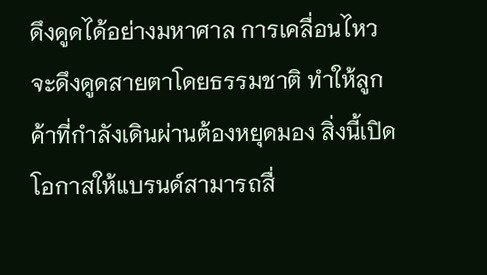ดึงดูดได้อย่างมหาศาล การเคลื่อนไหวจะดึงดูดสายตาโดยธรรมชาติ ทำให้ลูกค้าที่กำลังเดินผ่านต้องหยุดมอง สิ่งนี้เปิดโอกาสให้แบรนด์สามารถสื่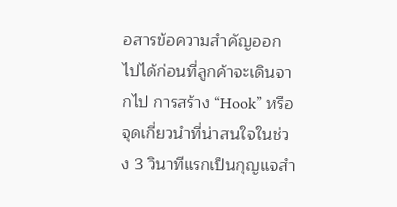อสารข้อความสำคัญออกไปได้ก่อนที่ลูกค้าจะเดินจากไป การสร้าง “Hook” หรือจุดเกี่ยวนำที่น่าสนใจในช่วง 3 วินาทีแรกเป็นกุญแจสำ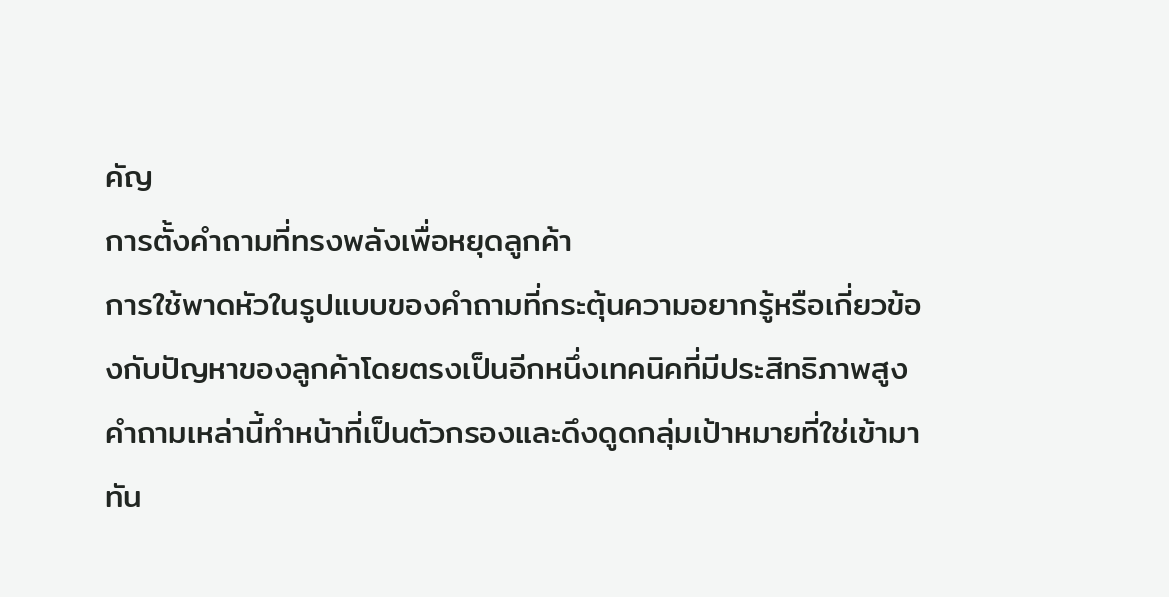คัญ
การตั้งคำถามที่ทรงพลังเพื่อหยุดลูกค้า
การใช้พาดหัวในรูปแบบของคำถามที่กระตุ้นความอยากรู้หรือเกี่ยวข้องกับปัญหาของลูกค้าโดยตรงเป็นอีกหนึ่งเทคนิคที่มีประสิทธิภาพสูง คำถามเหล่านี้ทำหน้าที่เป็นตัวกรองและดึงดูดกลุ่มเป้าหมายที่ใช่เข้ามาทัน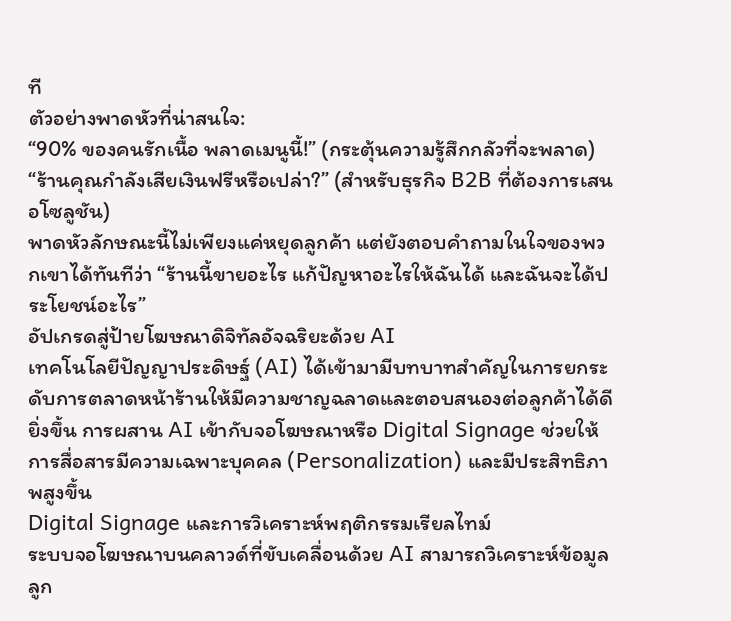ที
ตัวอย่างพาดหัวที่น่าสนใจ:
“90% ของคนรักเนื้อ พลาดเมนูนี้!” (กระตุ้นความรู้สึกกลัวที่จะพลาด)
“ร้านคุณกำลังเสียเงินฟรีหรือเปล่า?” (สำหรับธุรกิจ B2B ที่ต้องการเสนอโซลูชัน)
พาดหัวลักษณะนี้ไม่เพียงแค่หยุดลูกค้า แต่ยังตอบคำถามในใจของพวกเขาได้ทันทีว่า “ร้านนี้ขายอะไร แก้ปัญหาอะไรให้ฉันได้ และฉันจะได้ประโยชน์อะไร”
อัปเกรดสู่ป้ายโฆษณาดิจิทัลอัจฉริยะด้วย AI
เทคโนโลยีปัญญาประดิษฐ์ (AI) ได้เข้ามามีบทบาทสำคัญในการยกระดับการตลาดหน้าร้านให้มีความชาญฉลาดและตอบสนองต่อลูกค้าได้ดียิ่งขึ้น การผสาน AI เข้ากับจอโฆษณาหรือ Digital Signage ช่วยให้การสื่อสารมีความเฉพาะบุคคล (Personalization) และมีประสิทธิภาพสูงขึ้น
Digital Signage และการวิเคราะห์พฤติกรรมเรียลไทม์
ระบบจอโฆษณาบนคลาวด์ที่ขับเคลื่อนด้วย AI สามารถวิเคราะห์ข้อมูลลูก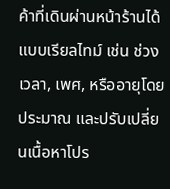ค้าที่เดินผ่านหน้าร้านได้แบบเรียลไทม์ เช่น ช่วงเวลา, เพศ, หรืออายุโดยประมาณ และปรับเปลี่ยนเนื้อหาโปร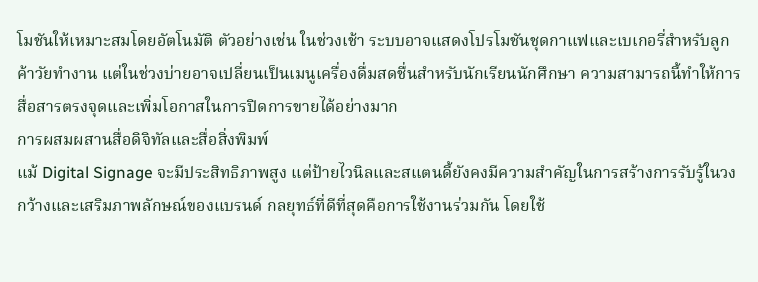โมชันให้เหมาะสมโดยอัตโนมัติ ตัวอย่างเช่น ในช่วงเช้า ระบบอาจแสดงโปรโมชันชุดกาแฟและเบเกอรี่สำหรับลูกค้าวัยทำงาน แต่ในช่วงบ่ายอาจเปลี่ยนเป็นเมนูเครื่องดื่มสดชื่นสำหรับนักเรียนนักศึกษา ความสามารถนี้ทำให้การสื่อสารตรงจุดและเพิ่มโอกาสในการปิดการขายได้อย่างมาก
การผสมผสานสื่อดิจิทัลและสื่อสิ่งพิมพ์
แม้ Digital Signage จะมีประสิทธิภาพสูง แต่ป้ายไวนิลและสแตนดี้ยังคงมีความสำคัญในการสร้างการรับรู้ในวงกว้างและเสริมภาพลักษณ์ของแบรนด์ กลยุทธ์ที่ดีที่สุดคือการใช้งานร่วมกัน โดยใช้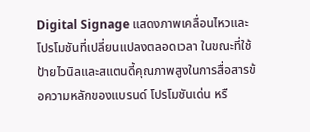Digital Signage แสดงภาพเคลื่อนไหวและโปรโมชันที่เปลี่ยนแปลงตลอดเวลา ในขณะที่ใช้ป้ายไวนิลและสแตนดี้คุณภาพสูงในการสื่อสารข้อความหลักของแบรนด์ โปรโมชันเด่น หรื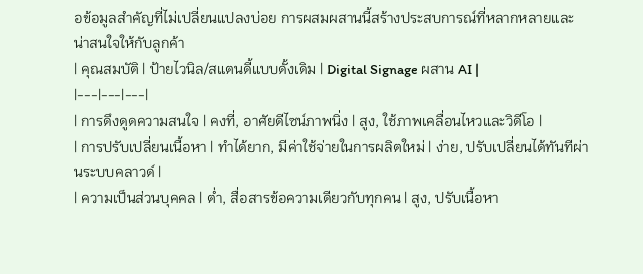อข้อมูลสำคัญที่ไม่เปลี่ยนแปลงบ่อย การผสมผสานนี้สร้างประสบการณ์ที่หลากหลายและน่าสนใจให้กับลูกค้า
| คุณสมบัติ | ป้ายไวนิล/สแตนดี้แบบดั้งเดิม | Digital Signage ผสาน AI |
|---|---|---|
| การดึงดูดความสนใจ | คงที่, อาศัยดีไซน์ภาพนิ่ง | สูง, ใช้ภาพเคลื่อนไหวและวิดีโอ |
| การปรับเปลี่ยนเนื้อหา | ทำได้ยาก, มีค่าใช้จ่ายในการผลิตใหม่ | ง่าย, ปรับเปลี่ยนได้ทันทีผ่านระบบคลาวด์ |
| ความเป็นส่วนบุคคล | ต่ำ, สื่อสารข้อความเดียวกับทุกคน | สูง, ปรับเนื้อหา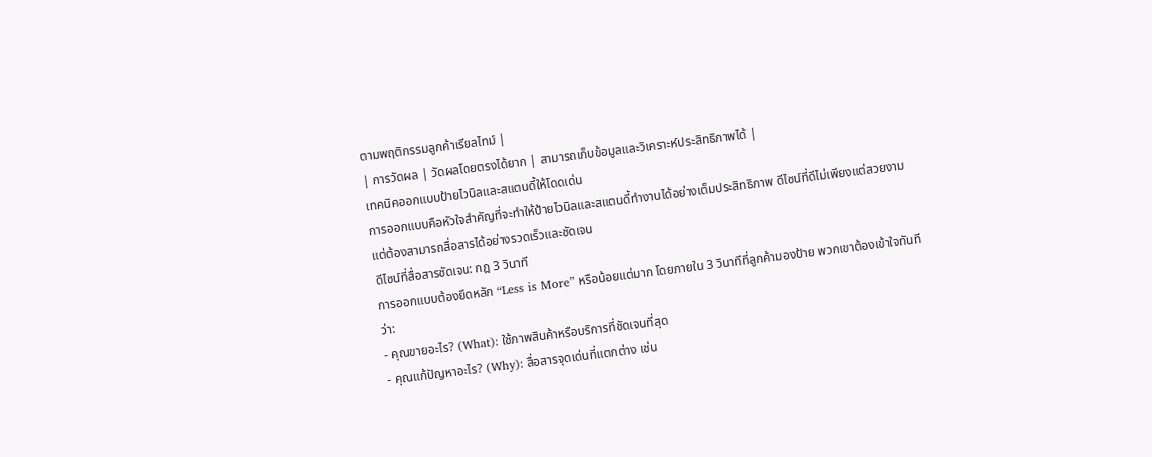ตามพฤติกรรมลูกค้าเรียลไทม์ |
| การวัดผล | วัดผลโดยตรงได้ยาก | สามารถเก็บข้อมูลและวิเคราะห์ประสิทธิภาพได้ |
เทคนิคออกแบบป้ายไวนิลและสแตนดี้ให้โดดเด่น
การออกแบบคือหัวใจสำคัญที่จะทำให้ป้ายไวนิลและสแตนดี้ทำงานได้อย่างเต็มประสิทธิภาพ ดีไซน์ที่ดีไม่เพียงแต่สวยงาม แต่ต้องสามารถสื่อสารได้อย่างรวดเร็วและชัดเจน
ดีไซน์ที่สื่อสารชัดเจน: กฎ 3 วินาที
การออกแบบต้องยึดหลัก “Less is More” หรือน้อยแต่มาก โดยภายใน 3 วินาทีที่ลูกค้ามองป้าย พวกเขาต้องเข้าใจทันทีว่า:
- คุณขายอะไร? (What): ใช้ภาพสินค้าหรือบริการที่ชัดเจนที่สุด
- คุณแก้ปัญหาอะไร? (Why): สื่อสารจุดเด่นที่แตกต่าง เช่น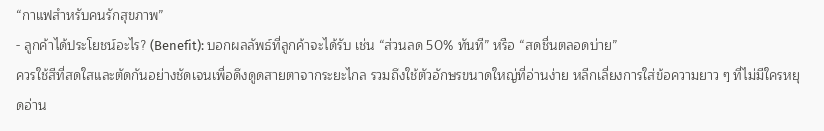“กาแฟสำหรับคนรักสุขภาพ”
- ลูกค้าได้ประโยชน์อะไร? (Benefit): บอกผลลัพธ์ที่ลูกค้าจะได้รับ เช่น “ส่วนลด 50% ทันที” หรือ “สดชื่นตลอดบ่าย”
ควรใช้สีที่สดใสและตัดกันอย่างชัดเจนเพื่อดึงดูดสายตาจากระยะไกล รวมถึงใช้ตัวอักษรขนาดใหญ่ที่อ่านง่าย หลีกเลี่ยงการใส่ข้อความยาว ๆ ที่ไม่มีใครหยุดอ่าน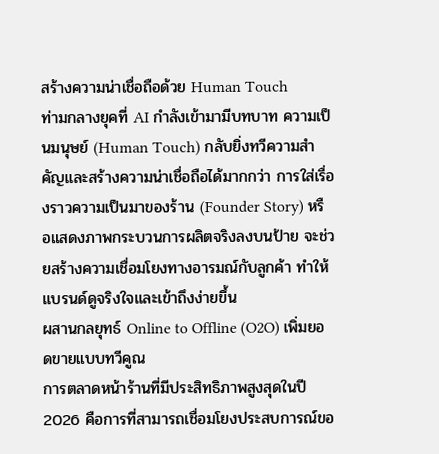สร้างความน่าเชื่อถือด้วย Human Touch
ท่ามกลางยุคที่ AI กำลังเข้ามามีบทบาท ความเป็นมนุษย์ (Human Touch) กลับยิ่งทวีความสำคัญและสร้างความน่าเชื่อถือได้มากกว่า การใส่เรื่องราวความเป็นมาของร้าน (Founder Story) หรือแสดงภาพกระบวนการผลิตจริงลงบนป้าย จะช่วยสร้างความเชื่อมโยงทางอารมณ์กับลูกค้า ทำให้แบรนด์ดูจริงใจและเข้าถึงง่ายขึ้น
ผสานกลยุทธ์ Online to Offline (O2O) เพิ่มยอดขายแบบทวีคูณ
การตลาดหน้าร้านที่มีประสิทธิภาพสูงสุดในปี 2026 คือการที่สามารถเชื่อมโยงประสบการณ์ขอ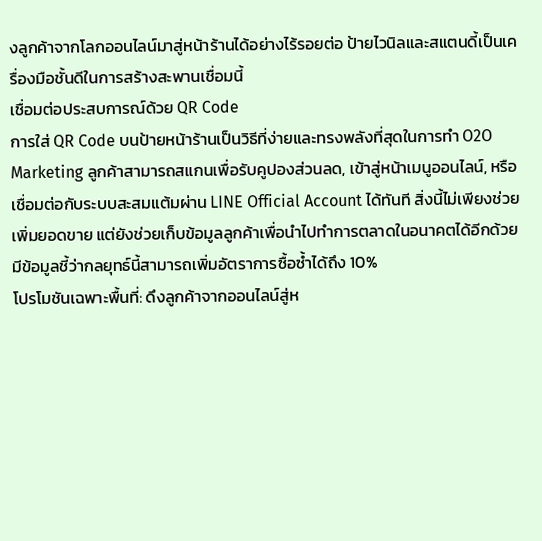งลูกค้าจากโลกออนไลน์มาสู่หน้าร้านได้อย่างไร้รอยต่อ ป้ายไวนิลและสแตนดี้เป็นเครื่องมือชั้นดีในการสร้างสะพานเชื่อมนี้
เชื่อมต่อประสบการณ์ด้วย QR Code
การใส่ QR Code บนป้ายหน้าร้านเป็นวิธีที่ง่ายและทรงพลังที่สุดในการทำ O2O Marketing ลูกค้าสามารถสแกนเพื่อรับคูปองส่วนลด, เข้าสู่หน้าเมนูออนไลน์, หรือเชื่อมต่อกับระบบสะสมแต้มผ่าน LINE Official Account ได้ทันที สิ่งนี้ไม่เพียงช่วยเพิ่มยอดขาย แต่ยังช่วยเก็บข้อมูลลูกค้าเพื่อนำไปทำการตลาดในอนาคตได้อีกด้วย มีข้อมูลชี้ว่ากลยุทธ์นี้สามารถเพิ่มอัตราการซื้อซ้ำได้ถึง 10%
โปรโมชันเฉพาะพื้นที่: ดึงลูกค้าจากออนไลน์สู่ห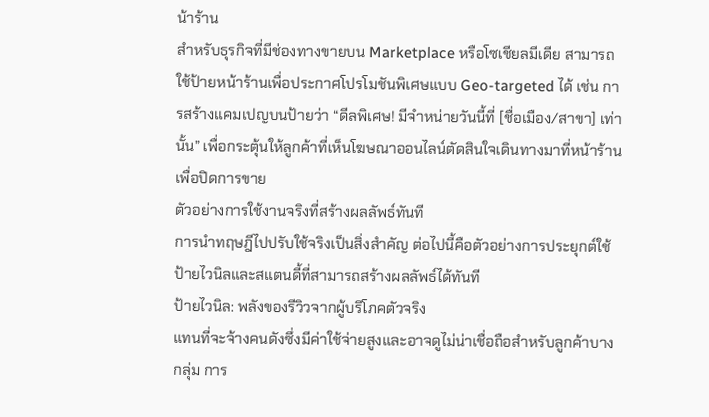น้าร้าน
สำหรับธุรกิจที่มีช่องทางขายบน Marketplace หรือโซเชียลมีเดีย สามารถใช้ป้ายหน้าร้านเพื่อประกาศโปรโมชันพิเศษแบบ Geo-targeted ได้ เช่น การสร้างแคมเปญบนป้ายว่า “ดีลพิเศษ! มีจำหน่ายวันนี้ที่ [ชื่อเมือง/สาขา] เท่านั้น” เพื่อกระตุ้นให้ลูกค้าที่เห็นโฆษณาออนไลน์ตัดสินใจเดินทางมาที่หน้าร้านเพื่อปิดการขาย
ตัวอย่างการใช้งานจริงที่สร้างผลลัพธ์ทันที
การนำทฤษฎีไปปรับใช้จริงเป็นสิ่งสำคัญ ต่อไปนี้คือตัวอย่างการประยุกต์ใช้ป้ายไวนิลและสแตนดี้ที่สามารถสร้างผลลัพธ์ได้ทันที
ป้ายไวนิล: พลังของรีวิวจากผู้บริโภคตัวจริง
แทนที่จะจ้างคนดังซึ่งมีค่าใช้จ่ายสูงและอาจดูไม่น่าเชื่อถือสำหรับลูกค้าบางกลุ่ม การ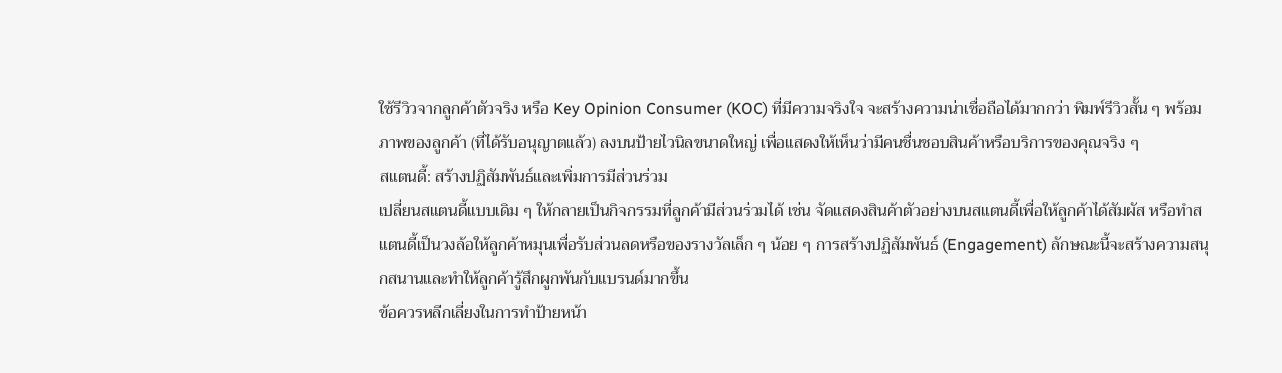ใช้รีวิวจากลูกค้าตัวจริง หรือ Key Opinion Consumer (KOC) ที่มีความจริงใจ จะสร้างความน่าเชื่อถือได้มากกว่า พิมพ์รีวิวสั้น ๆ พร้อมภาพของลูกค้า (ที่ได้รับอนุญาตแล้ว) ลงบนป้ายไวนิลขนาดใหญ่ เพื่อแสดงให้เห็นว่ามีคนชื่นชอบสินค้าหรือบริการของคุณจริง ๆ
สแตนดี้: สร้างปฏิสัมพันธ์และเพิ่มการมีส่วนร่วม
เปลี่ยนสแตนดี้แบบเดิม ๆ ให้กลายเป็นกิจกรรมที่ลูกค้ามีส่วนร่วมได้ เช่น จัดแสดงสินค้าตัวอย่างบนสแตนดี้เพื่อให้ลูกค้าได้สัมผัส หรือทำสแตนดี้เป็นวงล้อให้ลูกค้าหมุนเพื่อรับส่วนลดหรือของรางวัลเล็ก ๆ น้อย ๆ การสร้างปฏิสัมพันธ์ (Engagement) ลักษณะนี้จะสร้างความสนุกสนานและทำให้ลูกค้ารู้สึกผูกพันกับแบรนด์มากขึ้น
ข้อควรหลีกเลี่ยงในการทำป้ายหน้า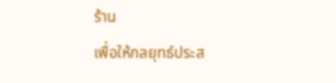ร้าน
เพื่อให้กลยุทธ์ประส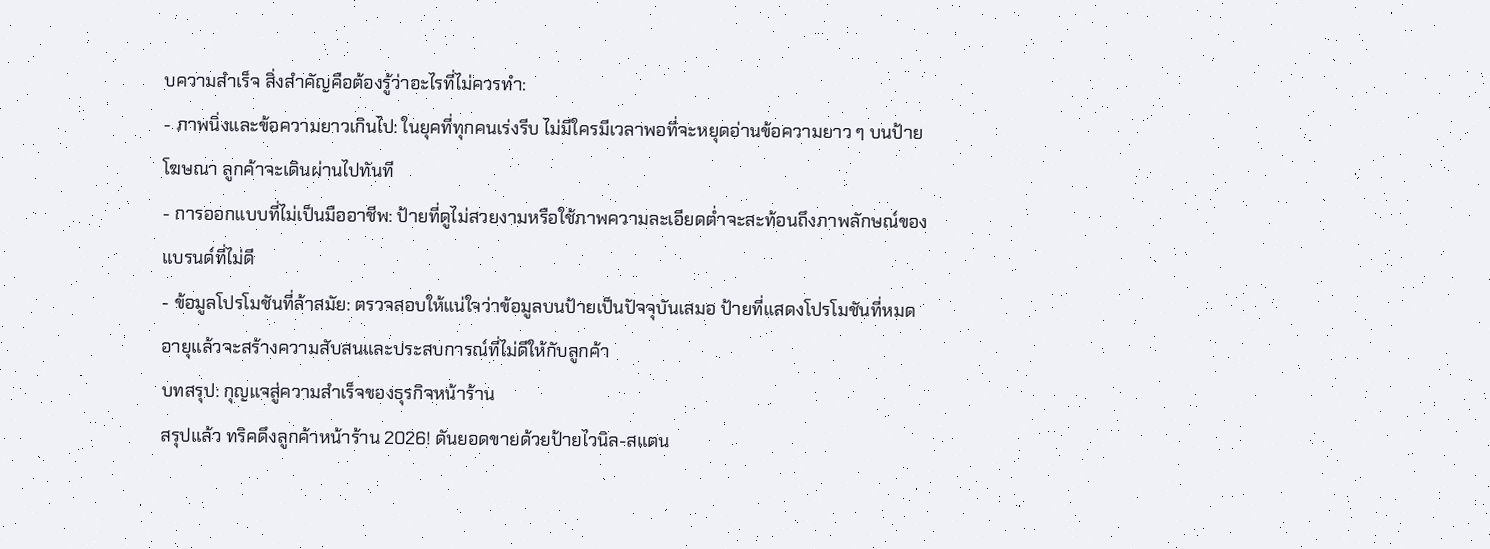บความสำเร็จ สิ่งสำคัญคือต้องรู้ว่าอะไรที่ไม่ควรทำ:
- ภาพนิ่งและข้อความยาวเกินไป: ในยุคที่ทุกคนเร่งรีบ ไม่มีใครมีเวลาพอที่จะหยุดอ่านข้อความยาว ๆ บนป้ายโฆษณา ลูกค้าจะเดินผ่านไปทันที
- การออกแบบที่ไม่เป็นมืออาชีพ: ป้ายที่ดูไม่สวยงามหรือใช้ภาพความละเอียดต่ำจะสะท้อนถึงภาพลักษณ์ของแบรนด์ที่ไม่ดี
- ข้อมูลโปรโมชันที่ล้าสมัย: ตรวจสอบให้แน่ใจว่าข้อมูลบนป้ายเป็นปัจจุบันเสมอ ป้ายที่แสดงโปรโมชันที่หมดอายุแล้วจะสร้างความสับสนและประสบการณ์ที่ไม่ดีให้กับลูกค้า
บทสรุป: กุญแจสู่ความสำเร็จของธุรกิจหน้าร้าน
สรุปแล้ว ทริคดึงลูกค้าหน้าร้าน 2026! ดันยอดขายด้วยป้ายไวนิล-สแตน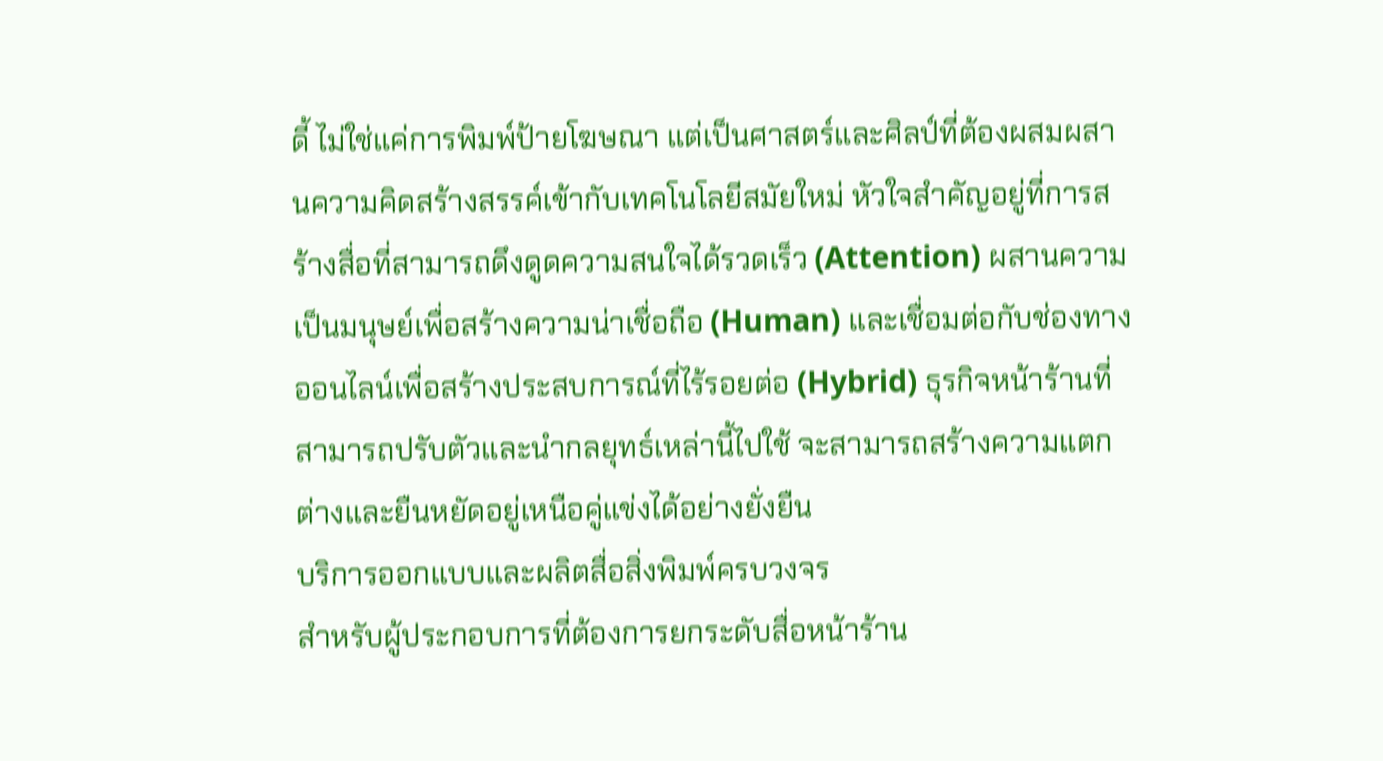ดี้ ไม่ใช่แค่การพิมพ์ป้ายโฆษณา แต่เป็นศาสตร์และศิลป์ที่ต้องผสมผสานความคิดสร้างสรรค์เข้ากับเทคโนโลยีสมัยใหม่ หัวใจสำคัญอยู่ที่การสร้างสื่อที่สามารถดึงดูดความสนใจได้รวดเร็ว (Attention) ผสานความเป็นมนุษย์เพื่อสร้างความน่าเชื่อถือ (Human) และเชื่อมต่อกับช่องทางออนไลน์เพื่อสร้างประสบการณ์ที่ไร้รอยต่อ (Hybrid) ธุรกิจหน้าร้านที่สามารถปรับตัวและนำกลยุทธ์เหล่านี้ไปใช้ จะสามารถสร้างความแตกต่างและยืนหยัดอยู่เหนือคู่แข่งได้อย่างยั่งยืน
บริการออกแบบและผลิตสื่อสิ่งพิมพ์ครบวงจร
สำหรับผู้ประกอบการที่ต้องการยกระดับสื่อหน้าร้าน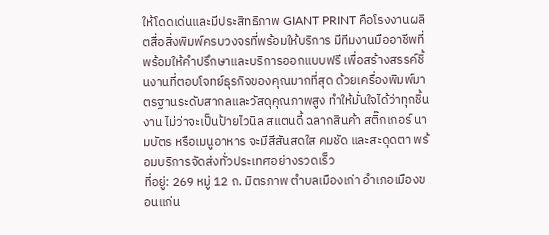ให้โดดเด่นและมีประสิทธิภาพ GIANT PRINT คือโรงงานผลิตสื่อสิ่งพิมพ์ครบวงจรที่พร้อมให้บริการ มีทีมงานมืออาชีพที่พร้อมให้คำปรึกษาและบริการออกแบบฟรี เพื่อสร้างสรรค์ชิ้นงานที่ตอบโจทย์ธุรกิจของคุณมากที่สุด ด้วยเครื่องพิมพ์มาตรฐานระดับสากลและวัสดุคุณภาพสูง ทำให้มั่นใจได้ว่าทุกชิ้นงาน ไม่ว่าจะเป็นป้ายไวนิล สแตนดี้ ฉลากสินค้า สติ๊กเกอร์ นามบัตร หรือเมนูอาหาร จะมีสีสันสดใส คมชัด และสะดุดตา พร้อมบริการจัดส่งทั่วประเทศอย่างรวดเร็ว
ที่อยู่: 269 หมู่ 12 ถ. มิตรภาพ ตำบลเมืองเก่า อำเภอเมืองขอนแก่น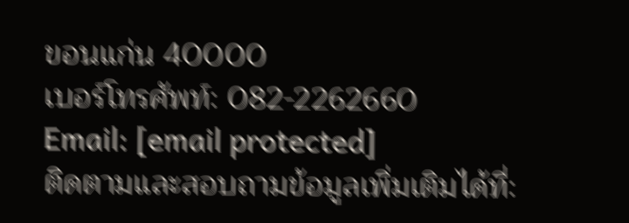ขอนแก่น 40000
เบอร์โทรศัพท์: 082-2262660
Email: [email protected]
ติดตามและสอบถามข้อมูลเพิ่มเติมได้ที่: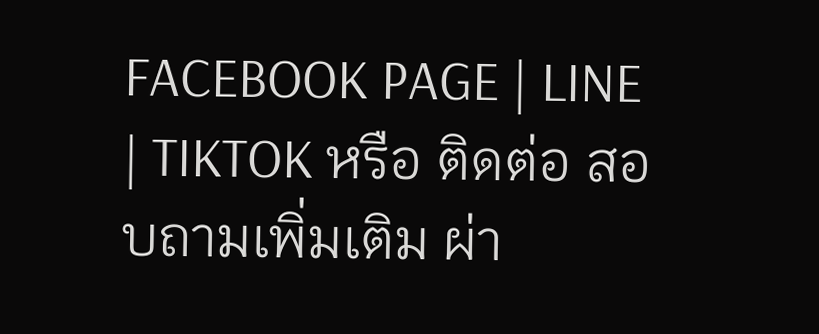FACEBOOK PAGE | LINE | TIKTOK หรือ ติดต่อ สอบถามเพิ่มเติม ผ่า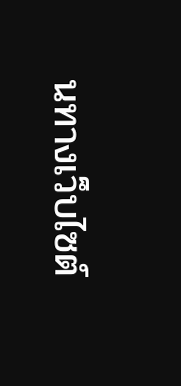นทางเว็บไซต์